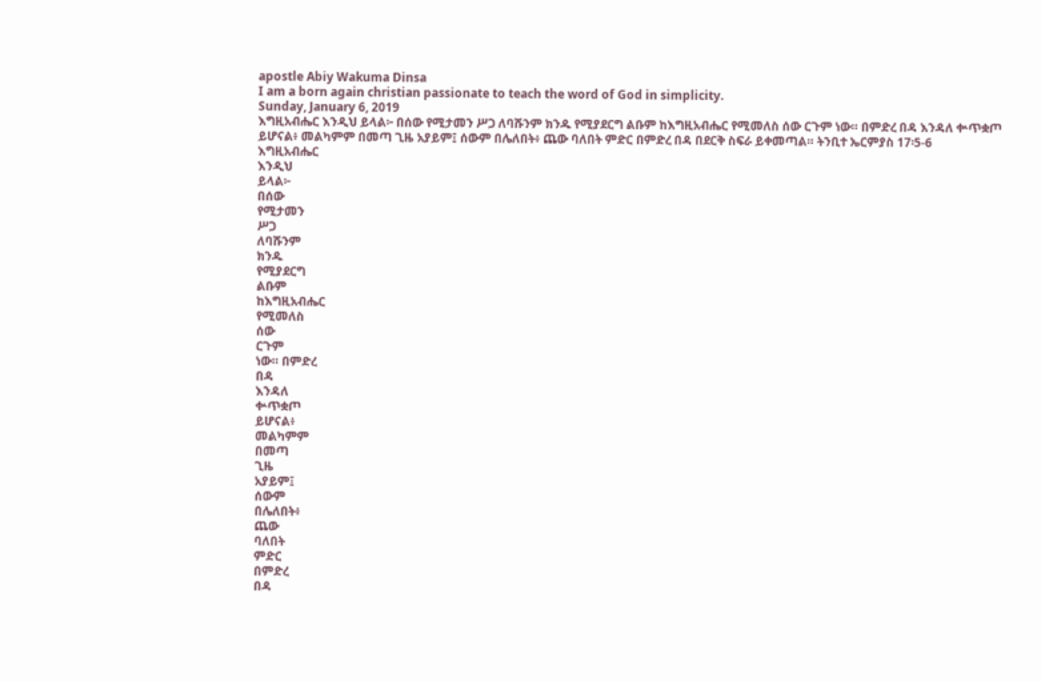apostle Abiy Wakuma Dinsa
I am a born again christian passionate to teach the word of God in simplicity.
Sunday, January 6, 2019
እግዚአብሔር እንዲህ ይላል፦ በሰው የሚታመን ሥጋ ለባሹንም ክንዱ የሚያደርግ ልቡም ከእግዚአብሔር የሚመለስ ሰው ርጉም ነው። በምድረ በዳ እንዳለ ቍጥቋጦ ይሆናል፥ መልካምም በመጣ ጊዜ አያይም፤ ሰውም በሌለበት፥ ጨው ባለበት ምድር በምድረ በዳ በደርቅ ስፍራ ይቀመጣል። ትንቢተ ኤርምያስ 17፡5-6
እግዚአብሔር
እንዲህ
ይላል፦
በሰው
የሚታመን
ሥጋ
ለባሹንም
ክንዱ
የሚያደርግ
ልቡም
ከእግዚአብሔር
የሚመለስ
ሰው
ርጉም
ነው። በምድረ
በዳ
እንዳለ
ቍጥቋጦ
ይሆናል፥
መልካምም
በመጣ
ጊዜ
አያይም፤
ሰውም
በሌለበት፥
ጨው
ባለበት
ምድር
በምድረ
በዳ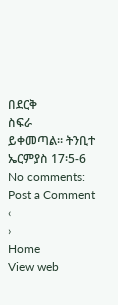በደርቅ
ስፍራ
ይቀመጣል። ትንቢተ ኤርምያስ 17፡5-6
No comments:
Post a Comment
‹
›
Home
View web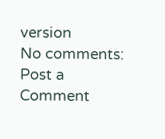version
No comments:
Post a Comment